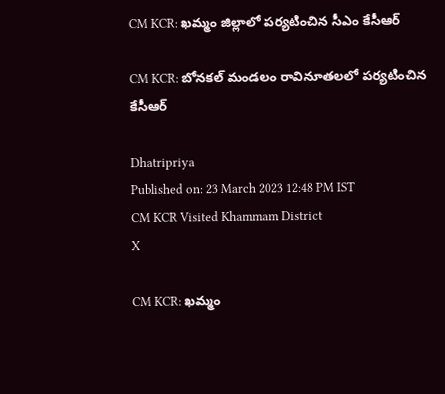CM KCR: ఖమ్మం జిల్లాలో పర్యటించిన సీఎం కేసీఆర్

CM KCR: బోనకల్ మండలం రావినూతలలో పర్యటించిన కేసీఆర్

Dhatripriya
Published on: 23 March 2023 12:48 PM IST
CM KCR Visited Khammam District
X

CM KCR: ఖమ్మం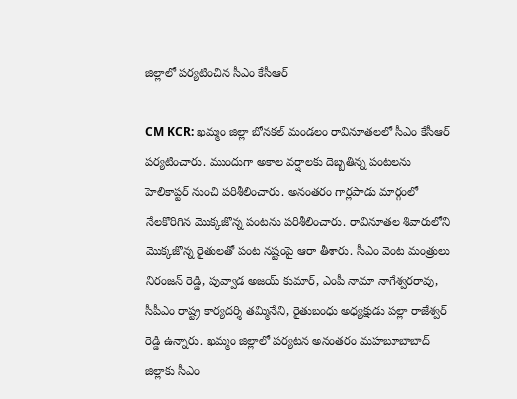జిల్లాలో పర్యటించిన సీఎం కేసీఆర్

CM KCR: ఖమ్మం జిల్లా బోనకల్‌ మండలం రావినూతలలో సీఎం కేసీఆర్ పర్యటించారు. ముందుగా అకాల వర్షాలకు దెబ్బతిన్న పంటలను హెలికాప్టర్‌ నుంచి పరిశీలించారు. అనంతరం గార్లపాడు మార్గంలో నేలకొరిగిన మొక్కజొన్న పంటను పరిశీలించారు. రావినూతల శివారులోని మొక్కజొన్న రైతులతో పంట నష్టంపై ఆరా తీశారు. సీఎం వెంట మంత్రులు నిరంజన్‌ రెడ్డి, పువ్వాడ అజయ్‌ కుమార్‌, ఎంపీ నామా నాగేశ్వరరావు, సీపీఎం రాష్ట్ర కార్యదర్శి తమ్మినేని, రైతుబంధు అధ్యక్షుడు పల్లా రాజేశ్వర్‌ రెడ్డి ఉన్నారు. ఖమ్మం జిల్లాలో పర్యటన అనంతరం మహబూబాబాద్‌ జిల్లాకు సీఎం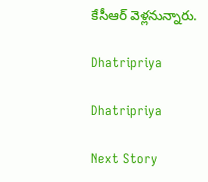కేసీఆర్‌ వెళ్లనున్నారు.

Dhatripriya

Dhatripriya

Next Story